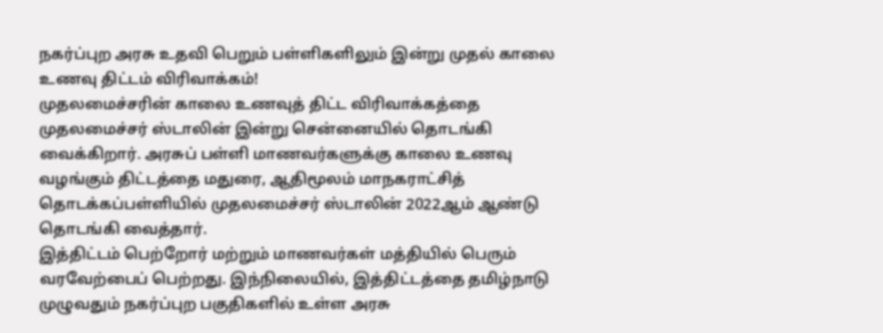நகர்ப்புற அரசு உதவி பெறும் பள்ளிகளிலும் இன்று முதல் காலை உணவு திட்டம் விரிவாக்கம்!
முதலமைச்சரின் காலை உணவுத் திட்ட விரிவாக்கத்தை முதலமைச்சர் ஸ்டாலின் இன்று சென்னையில் தொடங்கி வைக்கிறார். அரசுப் பள்ளி மாணவர்களுக்கு காலை உணவு வழங்கும் திட்டத்தை மதுரை, ஆதிமூலம் மாநகராட்சித் தொடக்கப்பள்ளியில் முதலமைச்சர் ஸ்டாலின் 2022ஆம் ஆண்டு தொடங்கி வைத்தார்.
இத்திட்டம் பெற்றோர் மற்றும் மாணவர்கள் மத்தியில் பெரும் வரவேற்பைப் பெற்றது. இந்நிலையில், இத்திட்டத்தை தமிழ்நாடு முழுவதும் நகர்ப்புற பகுதிகளில் உள்ள அரசு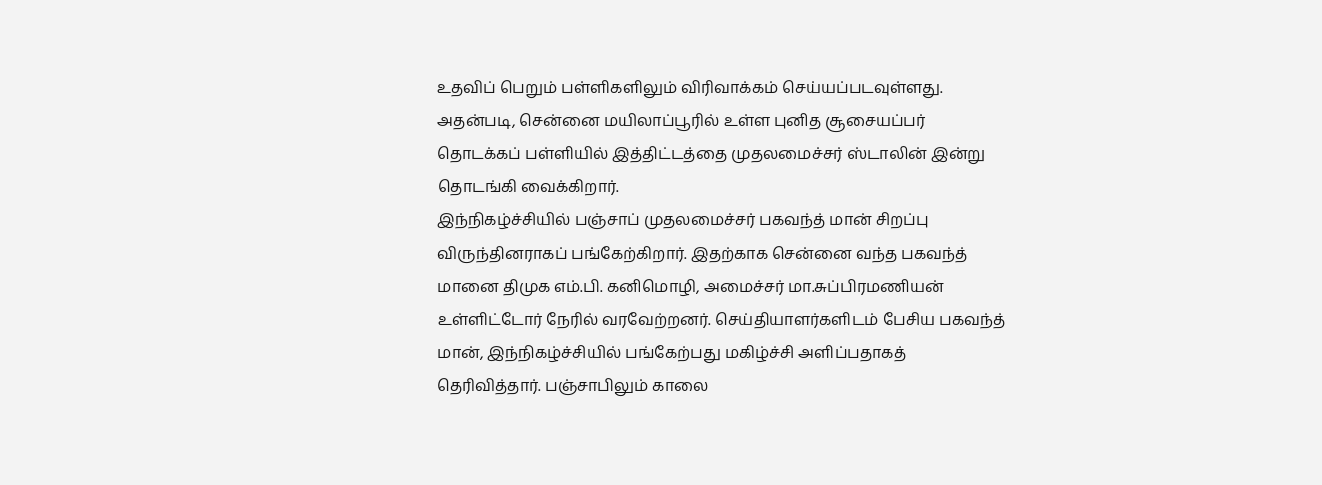உதவிப் பெறும் பள்ளிகளிலும் விரிவாக்கம் செய்யப்படவுள்ளது. அதன்படி, சென்னை மயிலாப்பூரில் உள்ள புனித சூசையப்பர் தொடக்கப் பள்ளியில் இத்திட்டத்தை முதலமைச்சர் ஸ்டாலின் இன்று தொடங்கி வைக்கிறார்.
இந்நிகழ்ச்சியில் பஞ்சாப் முதலமைச்சர் பகவந்த் மான் சிறப்பு விருந்தினராகப் பங்கேற்கிறார். இதற்காக சென்னை வந்த பகவந்த் மானை திமுக எம்.பி. கனிமொழி, அமைச்சர் மா.சுப்பிரமணியன் உள்ளிட்டோர் நேரில் வரவேற்றனர். செய்தியாளர்களிடம் பேசிய பகவந்த் மான், இந்நிகழ்ச்சியில் பங்கேற்பது மகிழ்ச்சி அளிப்பதாகத் தெரிவித்தார். பஞ்சாபிலும் காலை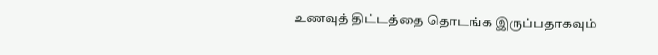உணவுத் திட்டத்தை தொடங்க இருப்பதாகவும்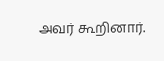அவர் கூறினார்.